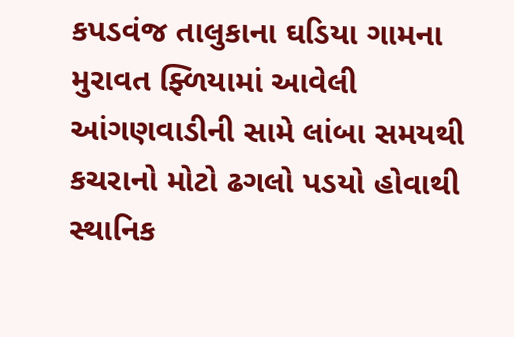કપડવંજ તાલુકાના ઘડિયા ગામના મુરાવત ફ્ળિયામાં આવેલી આંગણવાડીની સામે લાંબા સમયથી કચરાનો મોટો ઢગલો પડયો હોવાથી સ્થાનિક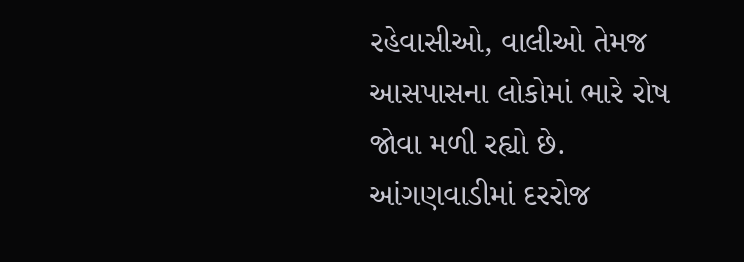રહેવાસીઓ, વાલીઓ તેમજ આસપાસના લોકોમાં ભારે રોષ જોવા મળી રહ્યો છે. આંગણવાડીમાં દરરોજ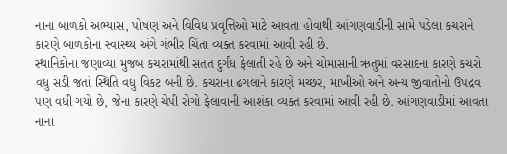નાના બાળકો અભ્યાસ, પોષણ અને વિવિધ પ્રવૃત્તિઓ માટે આવતા હોવાથી આંગણવાડીની સામે પડેલા કચરાને કારણે બાળકોના સ્વાસ્થ્ય અંગે ગંભીર ચિંતા વ્યક્ત કરવામાં આવી રહી છે.
સ્થાનિકોના જણાવ્યા મુજબ કચરામાંથી સતત દુર્ગંધ ફેલાતી રહે છે અને ચોમાસાની ઋતુમાં વરસાદના કારણે કચરો વધુ સડી જતાં સ્થિતિ વધુ વિકટ બની છે. કચરાના ઢગલાને કારણે મચ્છર, માખીઓ અને અન્ય જીવાતોનો ઉપદ્રવ પણ વધી ગયો છે, જેના કારણે ચેપી રોગો ફેલાવાની આશંકા વ્યક્ત કરવામાં આવી રહી છે. આંગણવાડીમાં આવતા નાના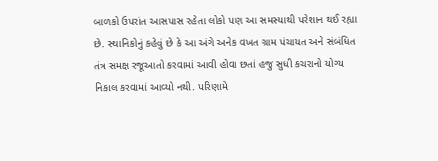બાળકો ઉપરાંત આસપાસ રહેતા લોકો પણ આ સમસ્યાથી પરેશાન થઈ રહ્યા છે. સ્થાનિકોનું કહેવું છે કે આ અંગે અનેક વખત ગ્રામ પંચાયત અને સંબંધિત તંત્ર સમક્ષ રજૂઆતો કરવામાં આવી હોવા છતાં હજુ સુધી કચરાનો યોગ્ય નિકાલ કરવામાં આવ્યો નથી. પરિણામે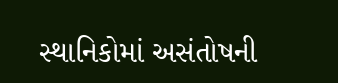સ્થાનિકોમાં અસંતોષની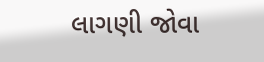લાગણી જોવા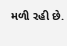મળી રહી છે.